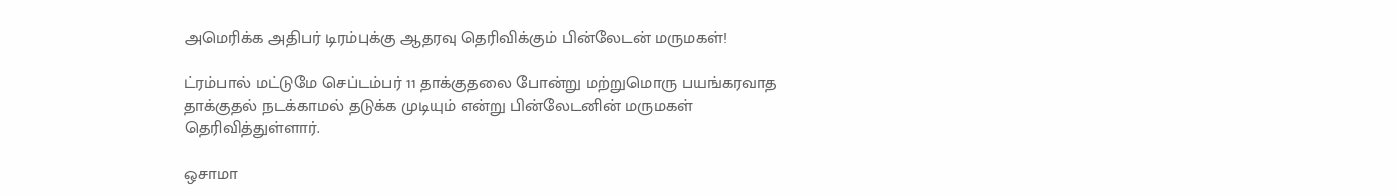அமெரிக்க அதிபர் டிரம்புக்கு ஆதரவு தெரிவிக்கும் பின்லேடன் மருமகள்!

ட்ரம்பால் மட்டுமே செப்டம்பர் 11 தாக்குதலை போன்று மற்றுமொரு பயங்கரவாத தாக்குதல் நடக்காமல் தடுக்க முடியும் என்று பின்லேடனின் மருமகள் தெரிவித்துள்ளார்.

ஒசாமா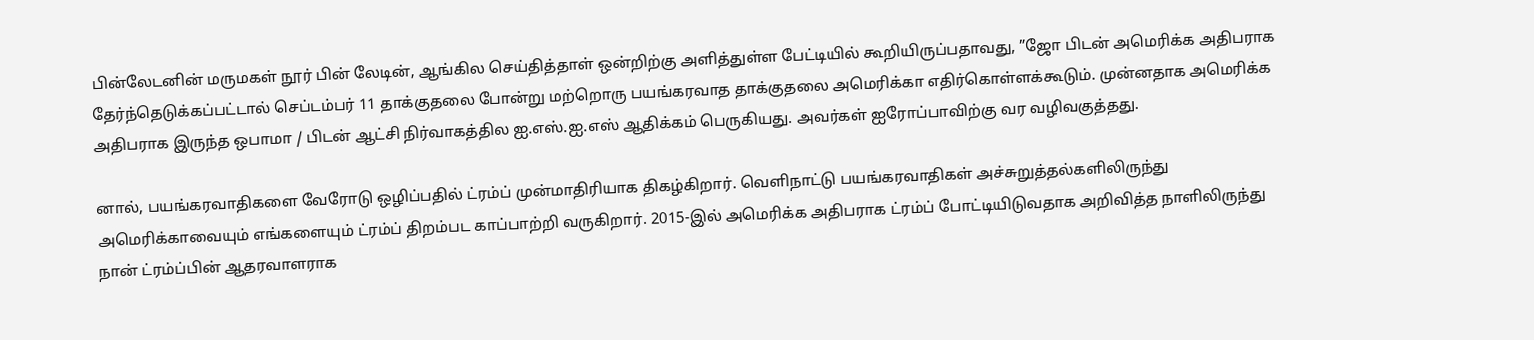பின்லேடனின் மருமகள் நூர் பின் லேடின், ஆங்கில செய்தித்தாள் ஒன்றிற்கு அளித்துள்ள பேட்டியில் கூறியிருப்பதாவது, ”ஜோ பிடன் அமெரிக்க அதிபராக தேர்ந்தெடுக்கப்பட்டால் செப்டம்பர் 11 தாக்குதலை போன்று மற்றொரு பயங்கரவாத தாக்குதலை அமெரிக்கா எதிர்கொள்ளக்கூடும். முன்னதாக அமெரிக்க அதிபராக இருந்த ஒபாமா / பிடன் ஆட்சி நிர்வாகத்தில ஐ.எஸ்.ஐ.எஸ் ஆதிக்கம் பெருகியது. அவர்கள் ஐரோப்பாவிற்கு வர வழிவகுத்தது.

னால், பயங்கரவாதிகளை வேரோடு ஒழிப்பதில் ட்ரம்ப் முன்மாதிரியாக திகழ்கிறார். வெளிநாட்டு பயங்கரவாதிகள் அச்சுறுத்தல்களிலிருந்து அமெரிக்காவையும் எங்களையும் ட்ரம்ப் திறம்பட காப்பாற்றி வருகிறார். 2015-இல் அமெரிக்க அதிபராக ட்ரம்ப் போட்டியிடுவதாக அறிவித்த நாளிலிருந்து நான் ட்ரம்ப்பின் ஆதரவாளராக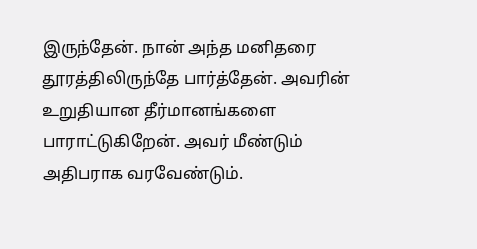இருந்தேன். நான் அந்த மனிதரை தூரத்திலிருந்தே பார்த்தேன். அவரின் உறுதியான தீர்மானங்களை பாராட்டுகிறேன். அவர் மீண்டும் அதிபராக வரவேண்டும்.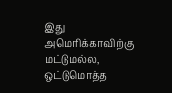இது அமெரிக்காவிற்கு மட்டுமல்ல, ஒட்டுமொத்த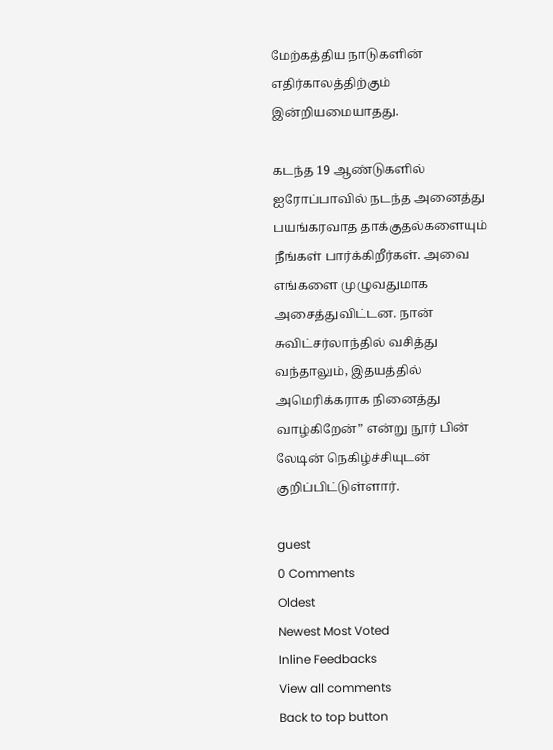மேற்கத்திய நாடுகளின் எதிர்காலத்திற்கும் இன்றியமையாதது.

கடந்த 19 ஆண்டுகளில் ஐரோப்பாவில் நடந்த அனைத்து பயங்கரவாத தாக்குதல்களையும் நீங்கள் பார்க்கிறீர்கள். அவை எங்களை முழுவதுமாக அசைத்துவிட்டன. நான் சுவிட்சர்லாந்தில் வசித்து வந்தாலும், இதயத்தில் அமெரிக்கராக நினைத்து வாழ்கிறேன்” என்று நூர் பின் லேடின் நெகிழ்ச்சியுடன் குறிப்பிட்டுள்ளார்.

guest
0 Comments
Oldest
Newest Most Voted
Inline Feedbacks
View all comments
Back to top button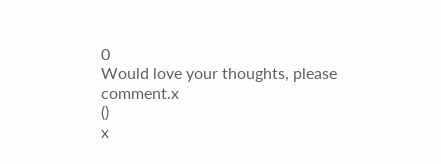0
Would love your thoughts, please comment.x
()
x